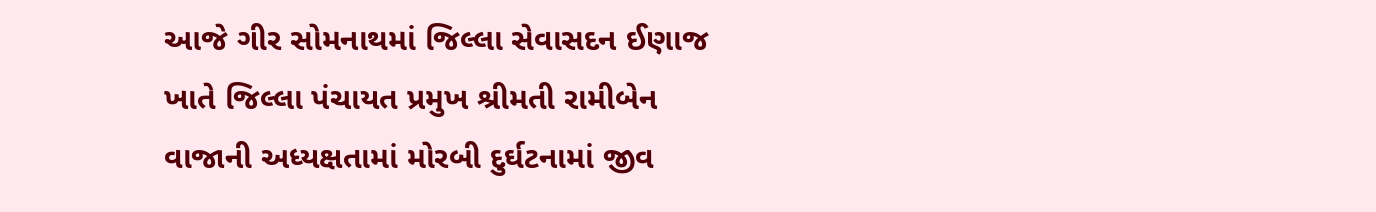આજે ગીર સોમનાથમાં જિલ્લા સેવાસદન ઈણાજ ખાતે જિલ્લા પંચાયત પ્રમુખ શ્રીમતી રામીબેન વાજાની અધ્યક્ષતામાં મોરબી દુર્ઘટનામાં જીવ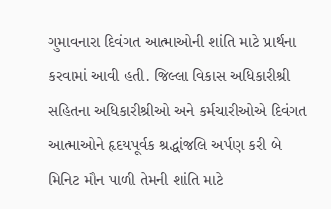ગુમાવનારા દિવંગત આત્માઓની શાંતિ માટે પ્રાર્થના કરવામાં આવી હતી. જિલ્લા વિકાસ અધિકારીશ્રી સહિતના અધિકારીશ્રીઓ અને કર્મચારીઓએ દિવંગત આત્માઓને હૃદયપૂર્વક શ્રદ્ધાંજલિ અર્પણ કરી બે મિનિટ મૌન પાળી તેમની શાંતિ માટે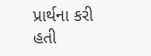પ્રાર્થના કરી હતી